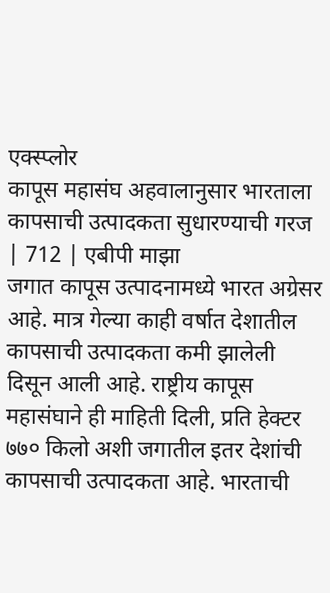एक्स्प्लोर
कापूस महासंघ अहवालानुसार भारताला कापसाची उत्पादकता सुधारण्याची गरज | 712 | एबीपी माझा
जगात कापूस उत्पादनामध्ये भारत अग्रेसर आहे. मात्र गेल्या काही वर्षात देशातील कापसाची उत्पादकता कमी झालेली दिसून आली आहे. राष्ट्रीय कापूस महासंघाने ही माहिती दिली, प्रति हेक्टर ७७० किलो अशी जगातील इतर देशांची कापसाची उत्पादकता आहे. भारताची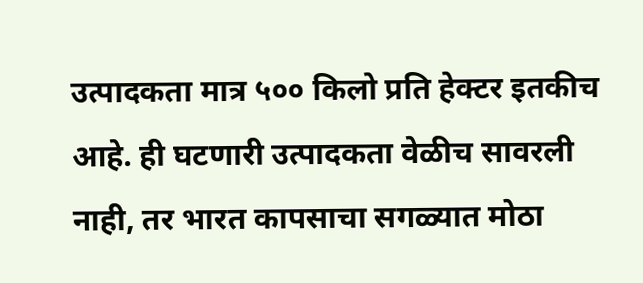उत्पादकता मात्र ५०० किलो प्रति हेक्टर इतकीच आहे. ही घटणारी उत्पादकता वेळीच सावरली नाही, तर भारत कापसाचा सगळ्यात मोठा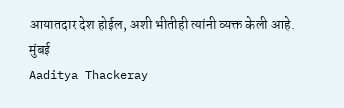आयातदार देश होईल, अशी भीतीही त्यांनी व्यक्त केली आहे.
मुंबई
Aaditya Thackeray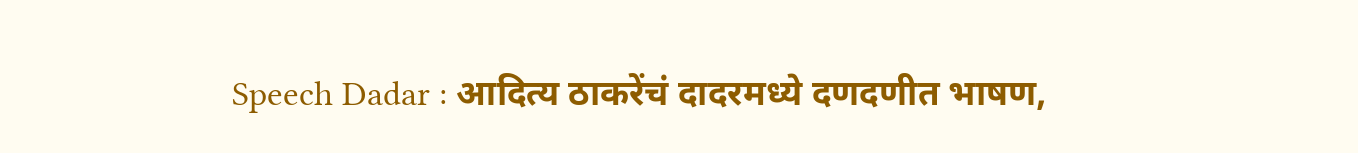Speech Dadar : आदित्य ठाकरेंचं दादरमध्ये दणदणीत भाषण,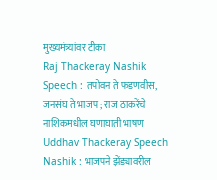मुख्यमंत्र्यांवर टीका
Raj Thackeray Nashik Speech : तपोवन ते फडणवीस, जनसंघ ते भाजप ; राज ठाकरेंचे नाशिकमधील घणाघाती भाषण
Uddhav Thackeray Speech Nashik : भाजपने झेंड्यावरील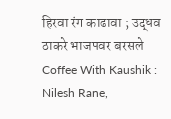हिरवा रंग काढावा ; उद्धव ठाकरे भाजपवर बरसले
Coffee With Kaushik : Nilesh Rane,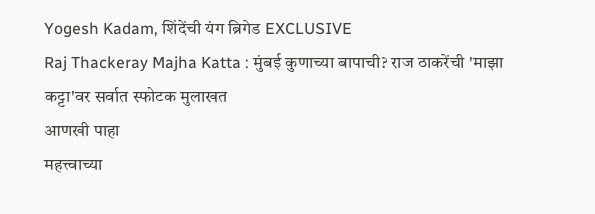Yogesh Kadam, शिंदेंची यंग ब्रिगेड EXCLUSIVE
Raj Thackeray Majha Katta : मुंबई कुणाच्या बापाची? राज ठाकरेंची 'माझा कट्टा'वर सर्वात स्फोटक मुलाखत
आणखी पाहा
महत्त्वाच्या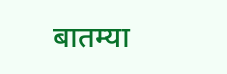बातम्या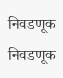निवडणूक
निवडणूक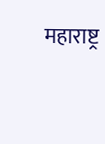महाराष्ट्र